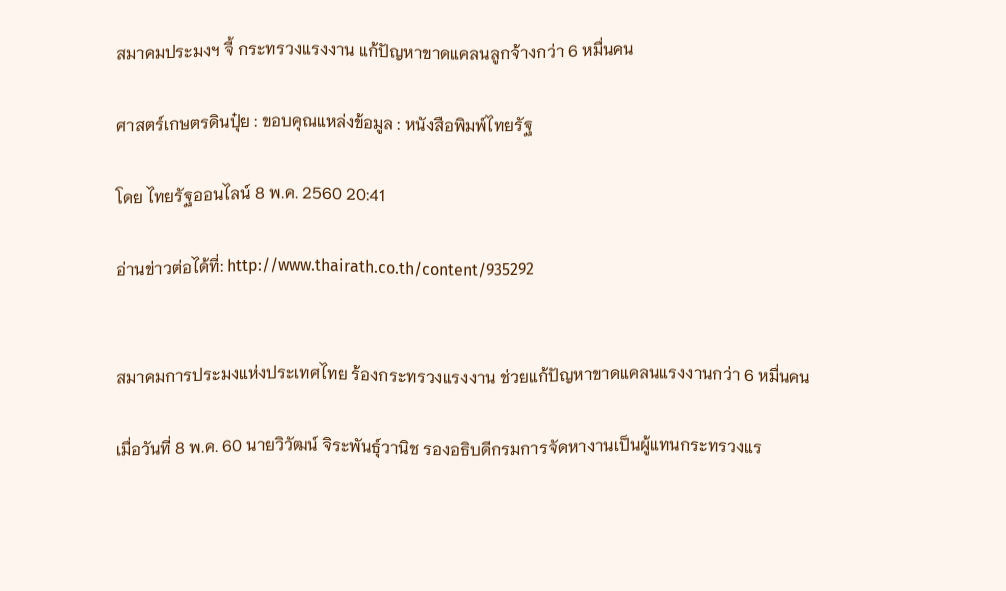สมาคมประมงฯ จี้ กระทรวงแรงงาน แก้ปัญหาขาดแคลนลูกจ้างกว่า 6 หมื่นคน

ศาสตร์เกษตรดินปุ๋ย : ขอบคุณแหล่งข้อมูล : หนังสือพิมพ์ไทยรัฐ

โดย ไทยรัฐออนไลน์ 8 พ.ค. 2560 20:41

อ่านข่าวต่อได้ที่: http://www.thairath.co.th/content/935292


สมาคมการประมงแห่งประเทศไทย ร้องกระทรวงแรงงาน ช่วยแก้ปัญหาขาดแคลนแรงงานกว่า 6 หมื่นคน

เมื่อวันที่ 8 พ.ค. 60 นายวิวัฒน์ จิระพันธุ์วานิช รองอธิบดีกรมการจัดหางานเป็นผู้แทนกระทรวงแร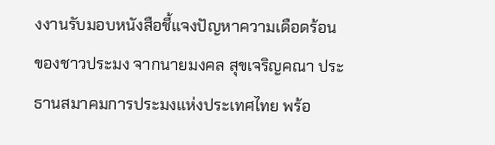งงานรับมอบหนังสือชี้แจงปัญหาความเดือดร้อนของชาวประมง จากนายมงคล สุขเจริญคณา ประธานสมาคมการประมงแห่งประเทศไทย พร้อ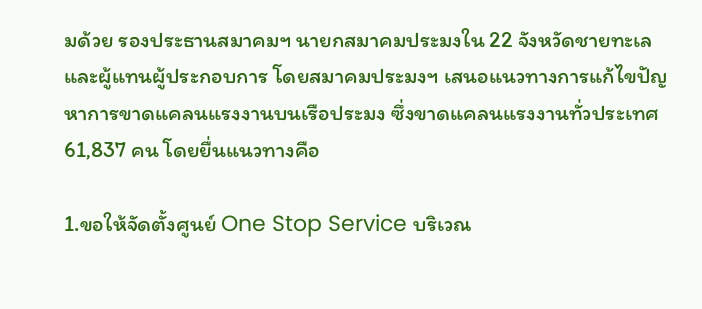มด้วย รองประธานสมาคมฯ นายกสมาคมประมงใน 22 จังหวัดชายทะเล และผู้แทนผู้ประกอบการ โดยสมาคมประมงฯ เสนอแนวทางการแก้ไขปัญหาการขาดแคลนแรงงานบนเรือประมง ซึ่งขาดแคลนแรงงานทั่วประเทศ 61,837 คน โดยยื่นแนวทางคือ

1.ขอให้จัดตั้งศูนย์ One Stop Service บริเวณ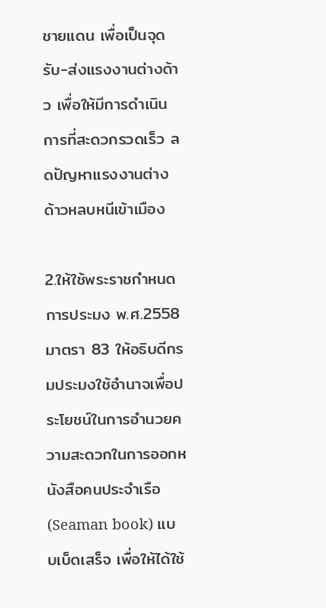ชายแดน เพื่อเป็นจุดรับ-ส่งแรงงานต่างด้าว เพื่อให้มีการดำเนินการที่สะดวกรวดเร็ว ลดปัญหาแรงงานต่างด้าวหลบหนีเข้าเมือง

2.ให้ใช้พระราชกำหนดการประมง พ.ศ.2558 มาตรา 83 ให้อธิบดีกรมประมงใช้อำนาจเพื่อประโยชน์ในการอำนวยความสะดวกในการออกหนังสือคนประจำเรือ (Seaman book) แบบเบ็ดเสร็จ เพื่อให้ได้ใช้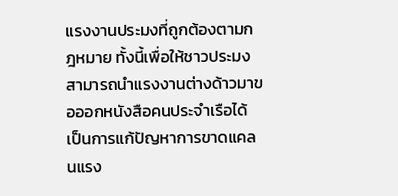แรงงานประมงที่ถูกต้องตามกฎหมาย ทั้งนี้เพื่อให้ชาวประมงสามารถนำแรงงานต่างด้าวมาขอออกหนังสือคนประจำเรือได้ เป็นการแก้ปัญหาการขาดแคลนแรง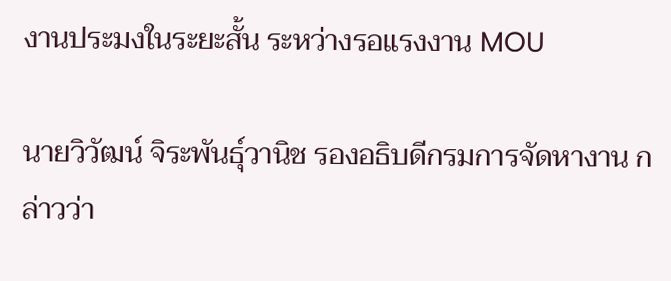งานประมงในระยะสั้น ระหว่างรอแรงงาน MOU

นายวิวัฒน์ จิระพันธุ์วานิช รองอธิบดีกรมการจัดหางาน กล่าวว่า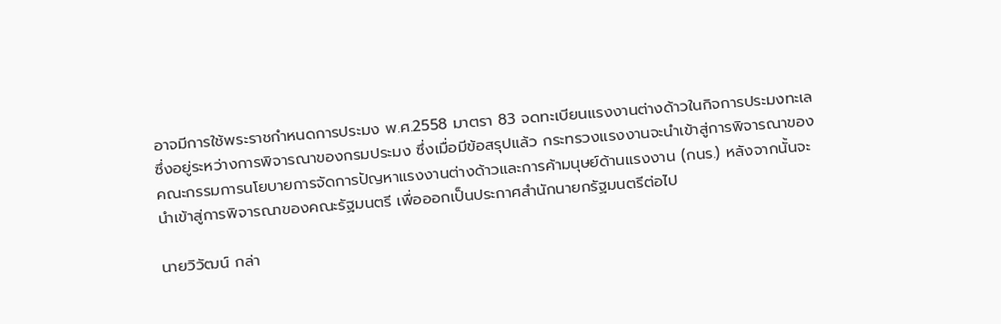อาจมีการใช้พระราชกำหนดการประมง พ.ศ.2558 มาตรา 83 จดทะเบียนแรงงานต่างด้าวในกิจการประมงทะเล ซึ่งอยู่ระหว่างการพิจารณาของกรมประมง ซึ่งเมื่อมีข้อสรุปแล้ว กระทรวงแรงงานจะนำเข้าสู่การพิจารณาของคณะกรรมการนโยบายการจัดการปัญหาแรงงานต่างด้าวและการค้ามนุษย์ด้านแรงงาน (กนร.) หลังจากนั้นจะนำเข้าสู่การพิจารณาของคณะรัฐมนตรี เพื่อออกเป็นประกาศสำนักนายกรัฐมนตรีต่อไป

นายวิวัฒน์ กล่า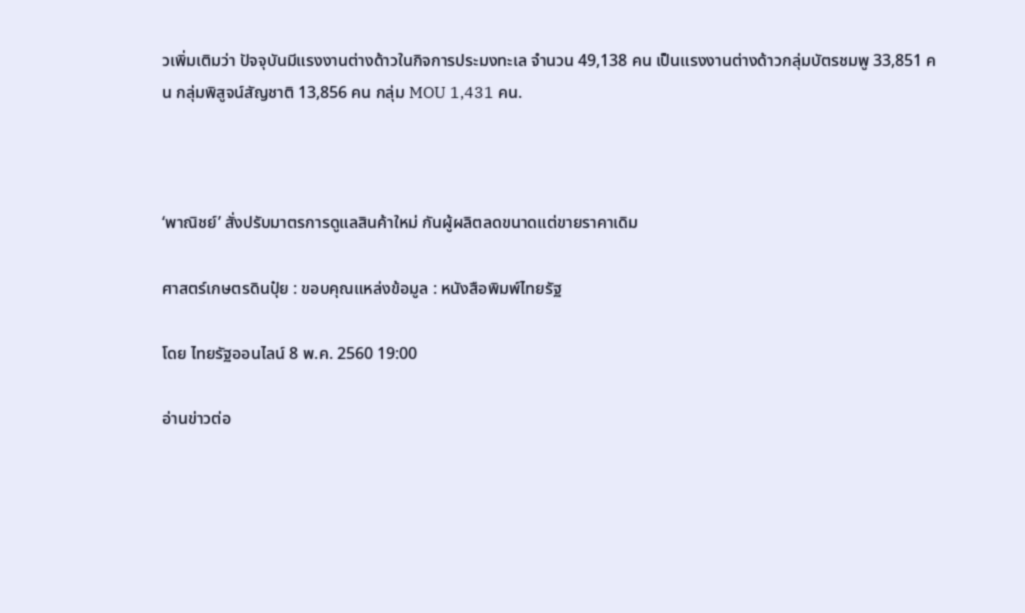วเพิ่มเติมว่า ปัจจุบันมีแรงงานต่างด้าวในกิจการประมงทะเล จำนวน 49,138 คน เป็นแรงงานต่างด้าวกลุ่มบัตรชมพู 33,851 คน กลุ่มพิสูจน์สัญชาติ 13,856 คน กลุ่ม MOU 1,431 คน.



‘พาณิชย์’ สั่งปรับมาตรการดูแลสินค้าใหม่ กันผู้ผลิตลดขนาดแต่ขายราคาเดิม

ศาสตร์เกษตรดินปุ๋ย : ขอบคุณแหล่งข้อมูล : หนังสือพิมพ์ไทยรัฐ

โดย ไทยรัฐออนไลน์ 8 พ.ค. 2560 19:00

อ่านข่าวต่อ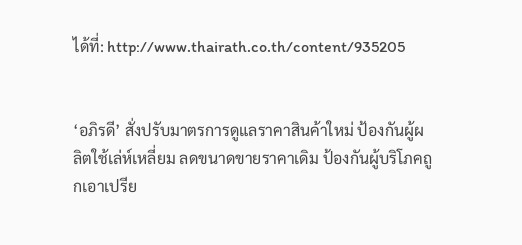ได้ที่: http://www.thairath.co.th/content/935205


‘อภิรดี’ สั่งปรับมาตรการดูแลราคาสินค้าใหม่ ป้องกันผู้ผลิตใช้เล่ห์เหลี่ยม ลดขนาดขายราคาเดิม ป้องกันผู้บริโภคถูกเอาเปรีย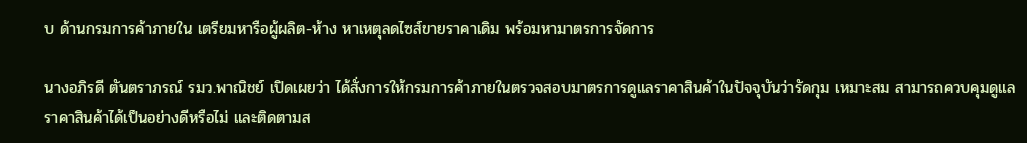บ ด้านกรมการค้าภายใน เตรียมหารือผู้ผลิต-ห้าง หาเหตุลดไซส์ขายราคาเดิม พร้อมหามาตรการจัดการ

นางอภิรดี ตันตราภรณ์ รมว.พาณิชย์ เปิดเผยว่า ได้สั่งการให้กรมการค้าภายในตรวจสอบมาตรการดูแลราคาสินค้าในปัจจุบันว่ารัดกุม เหมาะสม สามารถควบคุมดูแลราคาสินค้าได้เป็นอย่างดีหรือไม่ และติดตามส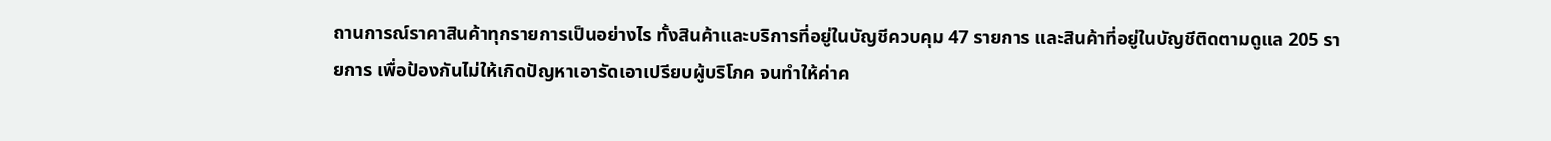ถานการณ์ราคาสินค้าทุกรายการเป็นอย่างไร ทั้งสินค้าและบริการที่อยู่ในบัญชีควบคุม 47 รายการ และสินค้าที่อยู่ในบัญชีติดตามดูแล 205 รายการ เพื่อป้องกันไม่ให้เกิดปัญหาเอารัดเอาเปรียบผู้บริโภค จนทำให้ค่าค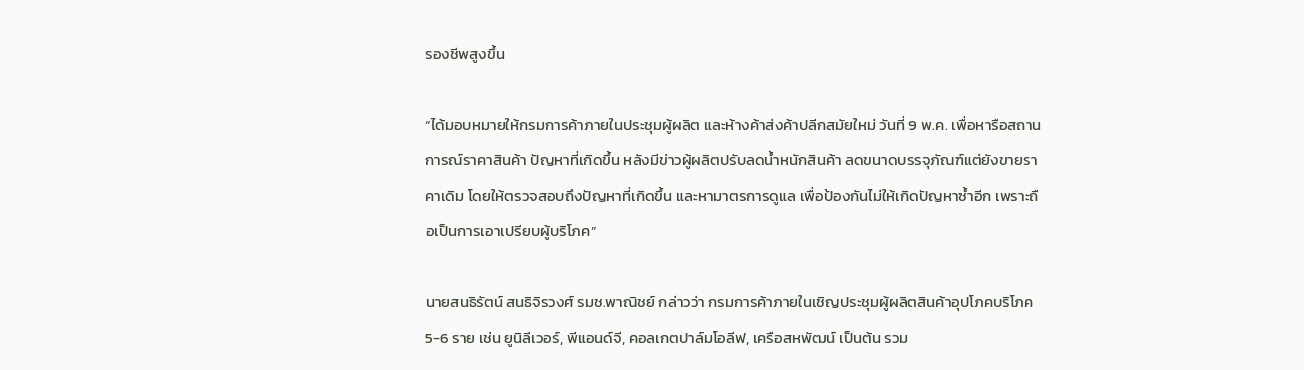รองชีพสูงขึ้น

“ได้มอบหมายให้กรมการค้าภายในประชุมผู้ผลิต และห้างค้าส่งค้าปลีกสมัยใหม่ วันที่ 9 พ.ค. เพื่อหารือสถานการณ์ราคาสินค้า ปัญหาที่เกิดขึ้น หลังมีข่าวผู้ผลิตปรับลดน้ำหนักสินค้า ลดขนาดบรรจุภัณฑ์แต่ยังขายราคาเดิม โดยให้ตรวจสอบถึงปัญหาที่เกิดขึ้น และหามาตรการดูแล เพื่อป้องกันไม่ให้เกิดปัญหาซ้ำอีก เพราะถือเป็นการเอาเปรียบผู้บริโภค”

นายสนธิรัตน์ สนธิจิรวงศ์ รมช.พาณิชย์ กล่าวว่า กรมการค้าภายในเชิญประชุมผู้ผลิตสินค้าอุปโภคบริโภค 5-6 ราย เช่น ยูนิลีเวอร์, พีแอนด์จี, คอลเกตปาล์มโอลีฟ, เครือสหพัฒน์ เป็นต้น รวม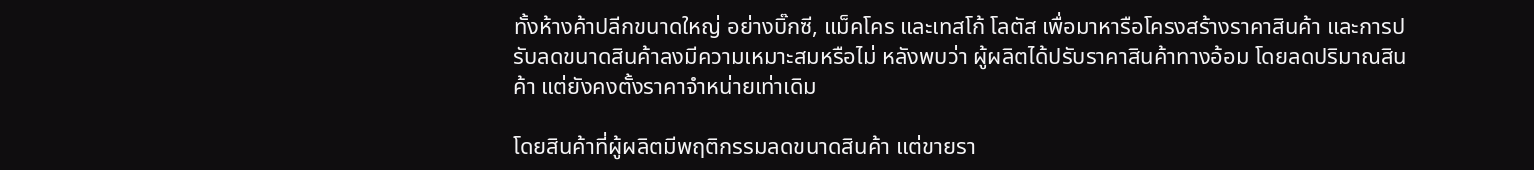ทั้งห้างค้าปลีกขนาดใหญ่ อย่างบิ๊กซี, แม็คโคร และเทสโก้ โลตัส เพื่อมาหารือโครงสร้างราคาสินค้า และการปรับลดขนาดสินค้าลงมีความเหมาะสมหรือไม่ หลังพบว่า ผู้ผลิตได้ปรับราคาสินค้าทางอ้อม โดยลดปริมาณสินค้า แต่ยังคงตั้งราคาจำหน่ายเท่าเดิม

โดยสินค้าที่ผู้ผลิตมีพฤติกรรมลดขนาดสินค้า แต่ขายรา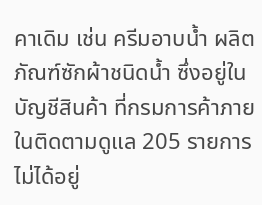คาเดิม เช่น ครีมอาบน้ำ ผลิตภัณฑ์ซักผ้าชนิดน้ำ ซึ่งอยู่ในบัญชีสินค้า ที่กรมการค้าภายในติดตามดูแล 205 รายการ ไม่ได้อยู่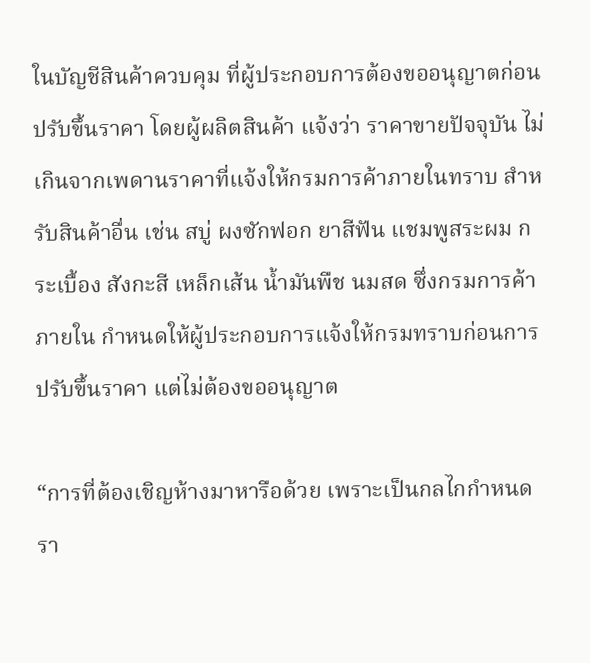ในบัญชีสินค้าควบคุม ที่ผู้ประกอบการต้องขออนุญาตก่อนปรับขึ้นราคา โดยผู้ผลิตสินค้า แจ้งว่า ราคาขายปัจจุบัน ไม่เกินจากเพดานราคาที่แจ้งให้กรมการค้าภายในทราบ สำหรับสินค้าอื่น เช่น สบู่ ผงซักฟอก ยาสีฟัน แชมพูสระผม กระเบื้อง สังกะสี เหล็กเส้น น้ำมันพืช นมสด ซึ่งกรมการค้าภายใน กำหนดให้ผู้ประกอบการแจ้งให้กรมทราบก่อนการปรับขึ้นราคา แต่ไม่ต้องขออนุญาต

“การที่ต้องเชิญห้างมาหารือด้วย เพราะเป็นกลไกกำหนดรา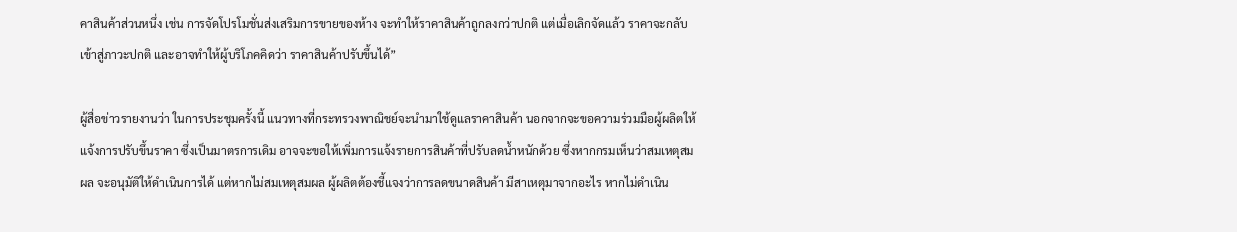คาสินค้าส่วนหนึ่ง เช่น การจัดโปรโมชั่นส่งเสริมการขายของห้าง จะทำให้ราคาสินค้าถูกลงกว่าปกติ แต่เมื่อเลิกจัดแล้ว ราคาจะกลับเข้าสู่ภาวะปกติ และอาจทำให้ผู้บริโภคคิดว่า ราคาสินค้าปรับขึ้นได้”

ผู้สื่อข่าวรายงานว่า ในการประชุมครั้งนี้ แนวทางที่กระทรวงพาณิชย์จะนำมาใช้ดูแลราคาสินค้า นอกจากจะขอความร่วมมือผู้ผลิตให้แจ้งการปรับขึ้นราคา ซึ่งเป็นมาตรการเดิม อาจจะขอให้เพิ่มการแจ้งรายการสินค้าที่ปรับลดน้ำหนักด้วย ซึ่งหากกรมเห็นว่าสมเหตุสมผล จะอนุมัติให้ดำเนินการได้ แต่หากไม่สมเหตุสมผล ผู้ผลิตต้องชี้แจงว่าการลดขนาดสินค้า มีสาเหตุมาจากอะไร หากไม่ดำเนิน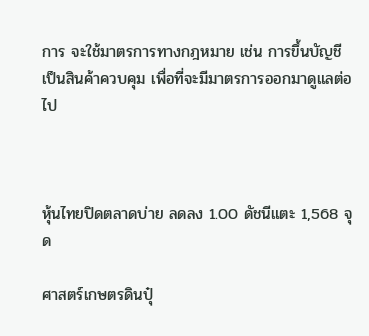การ จะใช้มาตรการทางกฎหมาย เช่น การขึ้นบัญชีเป็นสินค้าควบคุม เพื่อที่จะมีมาตรการออกมาดูแลต่อไป



หุ้นไทยปิดตลาดบ่าย ลดลง 1.00 ดัชนีแตะ 1,568 จุด

ศาสตร์เกษตรดินปุ๋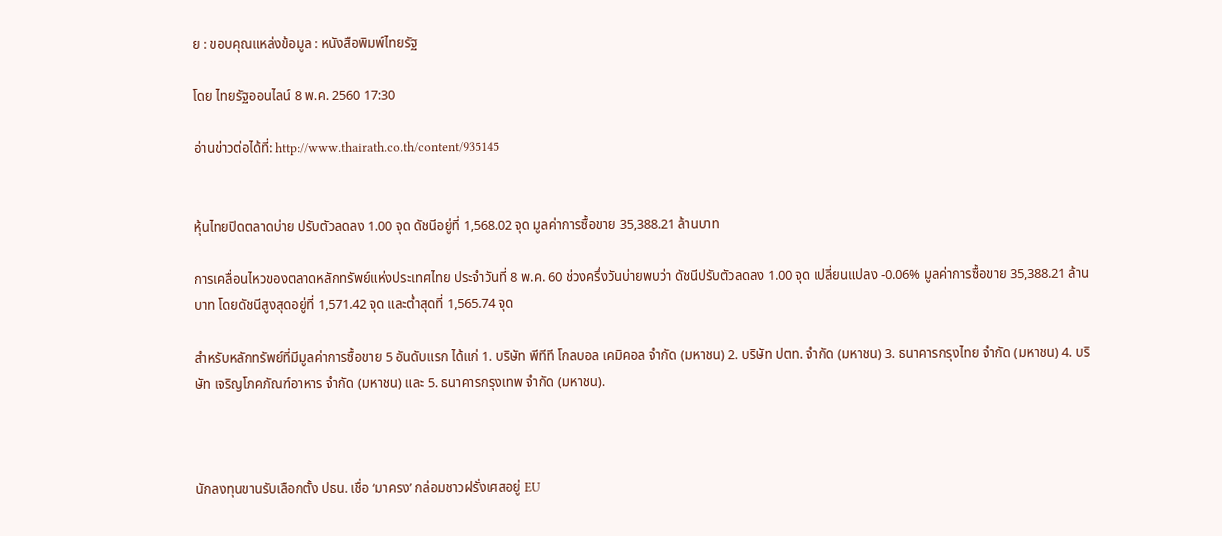ย : ขอบคุณแหล่งข้อมูล : หนังสือพิมพ์ไทยรัฐ

โดย ไทยรัฐออนไลน์ 8 พ.ค. 2560 17:30

อ่านข่าวต่อได้ที่: http://www.thairath.co.th/content/935145


หุ้นไทยปิดตลาดบ่าย ปรับตัวลดลง 1.00 จุด ดัชนีอยู่ที่ 1,568.02 จุด มูลค่าการซื้อขาย 35,388.21 ล้านบาท

การเคลื่อนไหวของตลาดหลักทรัพย์แห่งประเทศไทย ประจำวันที่ 8 พ.ค. 60 ช่วงครึ่งวันบ่ายพบว่า ดัชนีปรับตัวลดลง 1.00 จุด เปลี่ยนแปลง -0.06% มูลค่าการซื้อขาย 35,388.21 ล้านบาท โดยดัชนีสูงสุดอยู่ที่ 1,571.42 จุด และต่ำสุดที่ 1,565.74 จุด

สำหรับหลักทรัพย์ที่มีมูลค่าการซื้อขาย 5 อันดับแรก ได้แก่ 1. บริษัท พีทีที โกลบอล เคมิคอล จำกัด (มหาชน) 2. บริษัท ปตท. จำกัด (มหาชน) 3. ธนาคารกรุงไทย จำกัด (มหาชน) 4. บริษัท เจริญโภคภัณฑ์อาหาร จำกัด (มหาชน) และ 5. ธนาคารกรุงเทพ จำกัด (มหาชน).



นักลงทุนขานรับเลือกตั้ง ปธน. เชื่อ ‘มาครง’ กล่อมชาวฝรั่งเศสอยู่ EU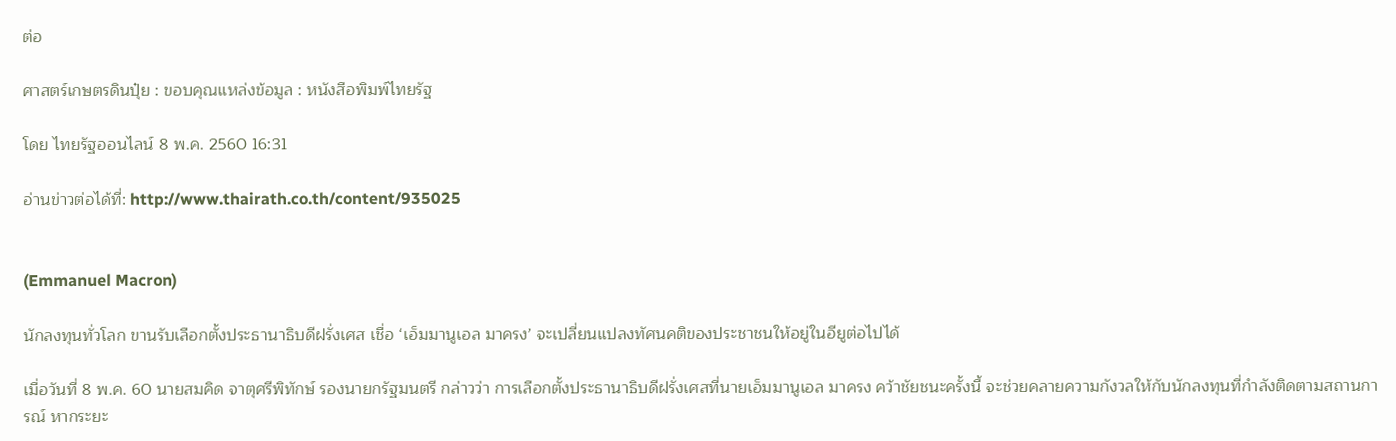ต่อ

ศาสตร์เกษตรดินปุ๋ย : ขอบคุณแหล่งข้อมูล : หนังสือพิมพ์ไทยรัฐ

โดย ไทยรัฐออนไลน์ 8 พ.ค. 2560 16:31

อ่านข่าวต่อได้ที่: http://www.thairath.co.th/content/935025


(Emmanuel Macron)

นักลงทุนทั่วโลก ขานรับเลือกตั้งประธานาธิบดีฝรั่งเศส เชื่อ ‘เอ็มมานูเอล มาครง’ จะเปลี่ยนแปลงทัศนคติของประชาชนให้อยู่ในอียูต่อไปได้

เมื่อวันที่ 8 พ.ค. 60 นายสมคิด จาตุศรีพิทักษ์ รองนายกรัฐมนตรี กล่าวว่า การเลือกตั้งประธานาธิบดีฝรั่งเศสที่นายเอ็มมานูเอล มาครง คว้าชัยชนะครั้งนี้ จะช่วยคลายความกังวลให้กับนักลงทุนที่กำลังติดตามสถานการณ์ หากระยะ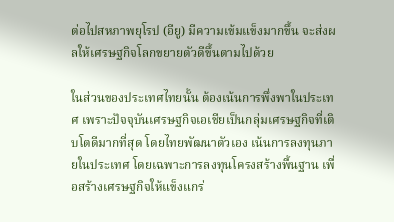ต่อไปสหภาพยุโรป (อียู) มีความเข้มแข็งมากขึ้น จะส่งผลให้เศรษฐกิจโลกขยายตัวดีขึ้นตามไปด้วย

ในส่วนของประเทศไทยนั้น ต้องเน้นการพึ่งพาในประเทศ เพราะปัจจุบันเศรษฐกิจเอเชียเป็นกลุ่มเศรษฐกิจที่เติบโตดีมากที่สุด โดยไทยพัฒนาตัวเอง เน้นการลงทุนภายในประเทศ โดยเฉพาะการลงทุนโครงสร้างพื้นฐาน เพื่อสร้างเศรษฐกิจให้แข็งแกร่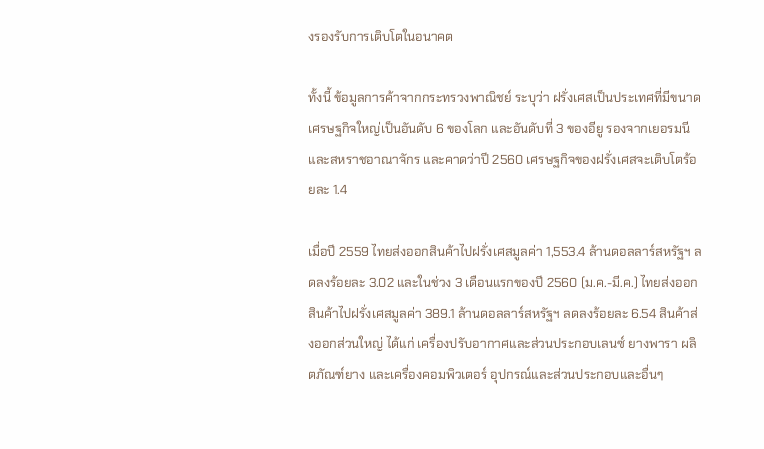งรองรับการเติบโตในอนาคต

ทั้งนี้ ข้อมูลการค้าจากกระทรวงพาณิชย์ ระบุว่า ฝรั่งเศสเป็นประเทศที่มีขนาดเศรษฐกิจใหญ่เป็นอันดับ 6 ของโลก และอันดับที่ 3 ของอียู รองจากเยอรมนี และสหราชอาณาจักร และคาดว่าปี 2560 เศรษฐกิจของฝรั่งเศสจะเติบโตร้อยละ 1.4

เมื่อปี 2559 ไทยส่งออกสินค้าไปฝรั่งเศสมูลค่า 1,553.4 ล้านดอลลาร์สหรัฐฯ ลดลงร้อยละ 3.02 และในช่วง 3 เดือนแรกของปี 2560 (ม.ค.-มี.ค.) ไทยส่งออกสินค้าไปฝรั่งเศสมูลค่า 389.1 ล้านดอลลาร์สหรัฐฯ ลดลงร้อยละ 6.54 สินค้าส่งออกส่วนใหญ่ ได้แก่ เครื่องปรับอากาศและส่วนประกอบเลนซ์ ยางพารา ผลิตภัณฑ์ยาง และเครื่องคอมพิวเตอร์ อุปกรณ์และส่วนประกอบและอื่นๆ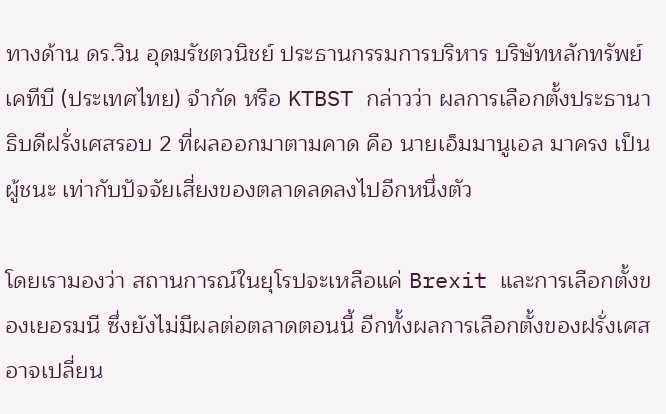ทางด้าน ดร.วิน อุดมรัชตวนิชย์ ประธานกรรมการบริหาร บริษัทหลักทรัพย์ เคทีบี (ประเทศไทย) จำกัด หรือ KTBST กล่าวว่า ผลการเลือกตั้งประธานาธิบดีฝรั่งเศสรอบ 2 ที่ผลออกมาตามคาด คือ นายเอ็มมานูเอล มาครง เป็นผู้ชนะ เท่ากับปัจจัยเสี่ยงของตลาดลดลงไปอีกหนึ่งตัว

โดยเรามองว่า สถานการณ์ในยุโรปจะเหลือแค่ Brexit และการเลือกตั้งของเยอรมนี ซึ่งยังไม่มีผลต่อตลาดตอนนี้ อีกทั้งผลการเลือกตั้งของฝรั่งเศสอาจเปลี่ยน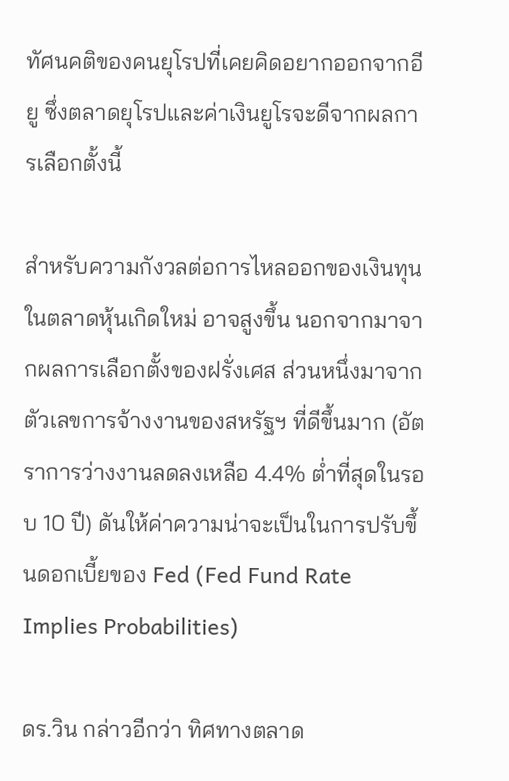ทัศนคติของคนยุโรปที่เคยคิดอยากออกจากอียู ซึ่งตลาดยุโรปและค่าเงินยูโรจะดีจากผลการเลือกตั้งนี้

สำหรับความกังวลต่อการไหลออกของเงินทุนในตลาดหุ้นเกิดใหม่ อาจสูงขึ้น นอกจากมาจากผลการเลือกตั้งของฝรั่งเศส ส่วนหนึ่งมาจากตัวเลขการจ้างงานของสหรัฐฯ ที่ดีขึ้นมาก (อัตราการว่างงานลดลงเหลือ 4.4% ต่ำที่สุดในรอบ 10 ปี) ดันให้ค่าความน่าจะเป็นในการปรับขึ้นดอกเบี้ยของ Fed (Fed Fund Rate Implies Probabilities)

ดร.วิน กล่าวอีกว่า ทิศทางตลาด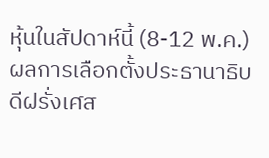หุ้นในสัปดาห์นี้ (8-12 พ.ค.) ผลการเลือกตั้งประธานาธิบดีฝรั่งเศส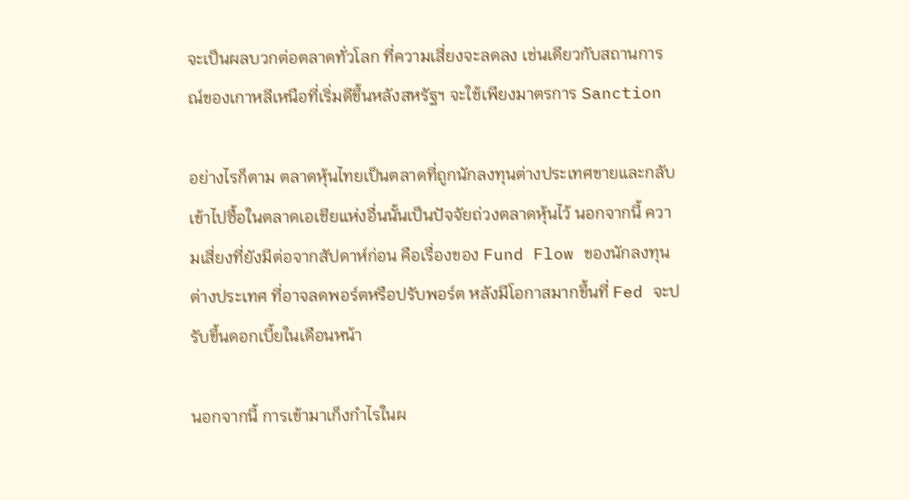จะเป็นผลบวกต่อตลาดทั่วโลก ที่ความเสี่ยงจะลดลง เช่นเดียวกับสถานการณ์ของเกาหลีเหนือที่เริ่มดีขึ้นหลังสหรัฐฯ จะใช้เพียงมาตรการ Sanction

อย่างไรก็ตาม ตลาดหุ้นไทยเป็นตลาดที่ถูกนักลงทุนต่างประเทศขายและกลับเข้าไปซื้อในตลาดเอเชียแห่งอื่นนั้นเป็นปัจจัยถ่วงตลาดหุ้นไว้ นอกจากนี้ ความเสี่ยงที่ยังมีต่อจากสัปดาห์ก่อน คือเรื่องของ Fund Flow ของนักลงทุนต่างประเทศ ที่อาจลดพอร์ตหรือปรับพอร์ต หลังมีโอกาสมากขึ้นที่ Fed จะปรับขึ้นดอกเบี้ยในเดือนหน้า

นอกจากนี้ การเข้ามาเก็งกำไรในผ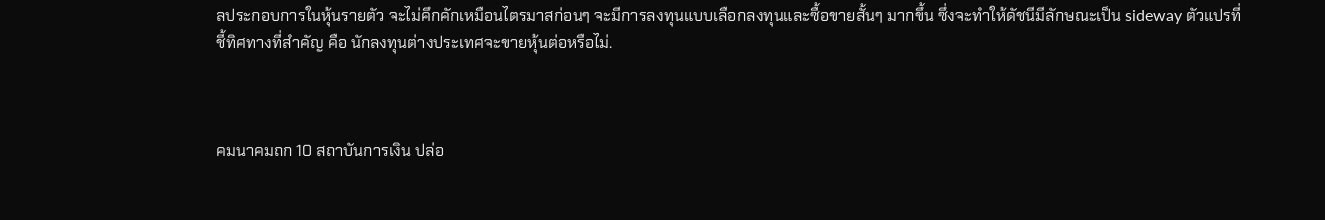ลประกอบการในหุ้นรายตัว จะไม่คึกคักเหมือนไตรมาสก่อนๆ จะมีการลงทุนแบบเลือกลงทุนและซื้อขายสั้นๆ มากขึ้น ซึ่งจะทำให้ดัชนีมีลักษณะเป็น sideway ตัวแปรที่ชี้ทิศทางที่สำคัญ คือ นักลงทุนต่างประเทศจะขายหุ้นต่อหรือไม่.



คมนาคมถก 10 สถาบันการเงิน ปล่อ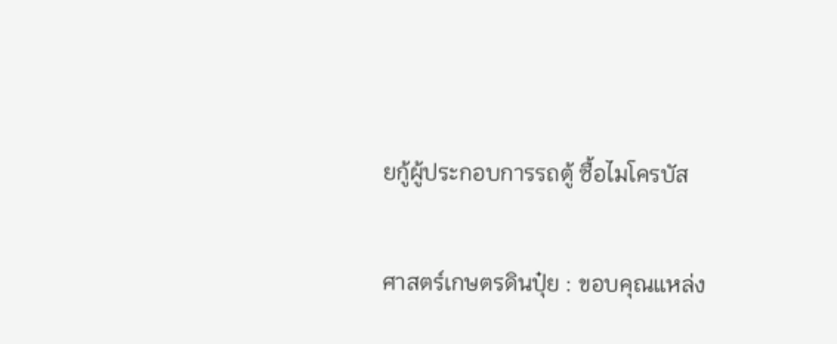ยกู้ผู้ประกอบการรถตู้ ซื้อไมโครบัส

ศาสตร์เกษตรดินปุ๋ย : ขอบคุณแหล่ง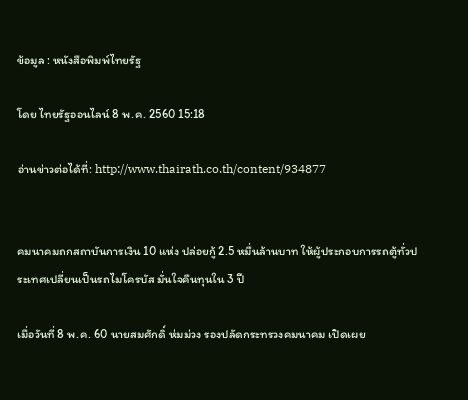ข้อมูล : หนังสือพิมพ์ไทยรัฐ

โดย ไทยรัฐออนไลน์ 8 พ.ค. 2560 15:18

อ่านข่าวต่อได้ที่: http://www.thairath.co.th/content/934877


คมนาคมถกสถาบันการเงิน 10 แห่ง ปล่อยกู้ 2.5 หมื่นล้านบาท ให้ผู้ประกอบการรถตู้ทั่วประเทศเปลี่ยนเป็นรถไมโครบัส มั่นใจคืนทุนใน 3 ปี

เมื่อวันที่ 8 พ.ค. 60 นายสมศักดิ์ ห่มม่วง รองปลัดกระทรวงคมนาคม เปิดเผย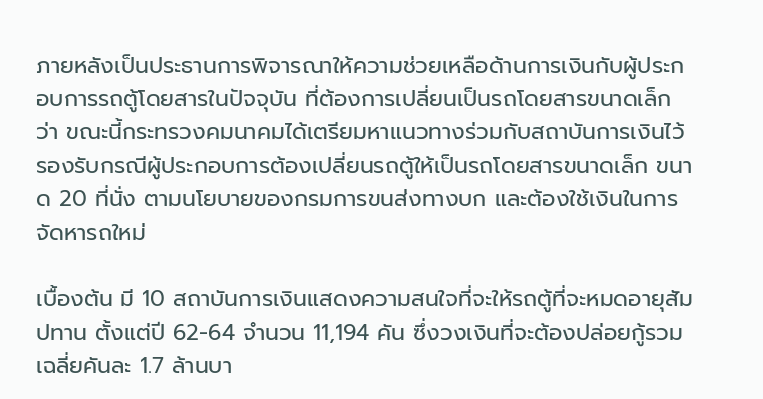ภายหลังเป็นประธานการพิจารณาให้ความช่วยเหลือด้านการเงินกับผู้ประกอบการรถตู้โดยสารในปัจจุบัน ที่ต้องการเปลี่ยนเป็นรถโดยสารขนาดเล็ก ว่า ขณะนี้กระทรวงคมนาคมได้เตรียมหาแนวทางร่วมกับสถาบันการเงินไว้รองรับกรณีผู้ประกอบการต้องเปลี่ยนรถตู้ให้เป็นรถโดยสารขนาดเล็ก ขนาด 20 ที่นั่ง ตามนโยบายของกรมการขนส่งทางบก และต้องใช้เงินในการจัดหารถใหม่

เบื้องต้น มี 10 สถาบันการเงินแสดงความสนใจที่จะให้รถตู้ที่จะหมดอายุสัมปทาน ตั้งแต่ปี 62-64 จำนวน 11,194 คัน ซึ่งวงเงินที่จะต้องปล่อยกู้รวมเฉลี่ยคันละ 1.7 ล้านบา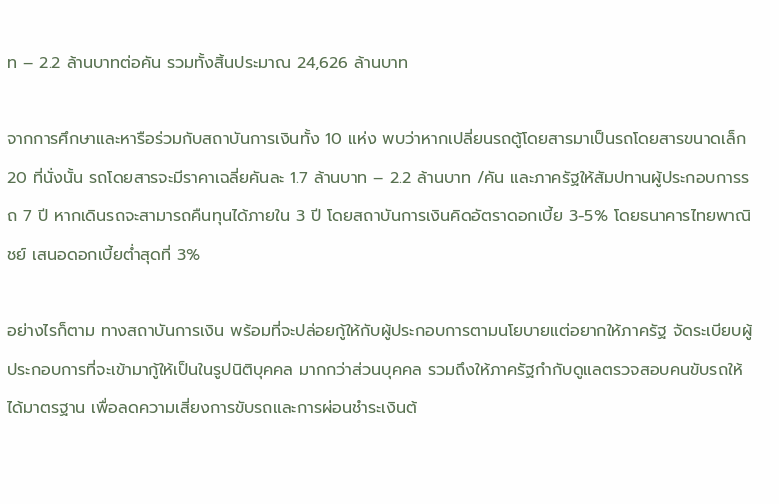ท – 2.2 ล้านบาทต่อคัน รวมทั้งสิ้นประมาณ 24,626 ล้านบาท

จากการศึกษาและหารือร่วมกับสถาบันการเงินทั้ง 10 แห่ง พบว่าหากเปลี่ยนรถตู้โดยสารมาเป็นรถโดยสารขนาดเล็ก 20 ที่นั่งนั้น รถโดยสารจะมีราคาเฉลี่ยคันละ 1.7 ล้านบาท – 2.2 ล้านบาท /คัน และภาครัฐให้สัมปทานผู้ประกอบการรถ 7 ปี หากเดินรถจะสามารถคืนทุนได้ภายใน 3 ปี โดยสถาบันการเงินคิดอัตราดอกเบี้ย 3-5% โดยธนาคารไทยพาณิชย์ เสนอดอกเบี้ยต่ำสุดที่ 3%

อย่างไรก็ตาม ทางสถาบันการเงิน พร้อมที่จะปล่อยกู้ให้กับผู้ประกอบการตามนโยบายแต่อยากให้ภาครัฐ จัดระเบียบผู้ประกอบการที่จะเข้ามากู้ให้เป็นในรูปนิติบุคคล มากกว่าส่วนบุคคล รวมถึงให้ภาครัฐกำกับดูแลตรวจสอบคนขับรถให้ได้มาตรฐาน เพื่อลดความเสี่ยงการขับรถและการผ่อนชำระเงินต้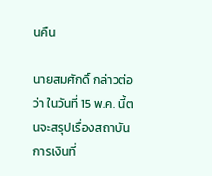นคืน

นายสมศักดิ์ กล่าวต่อว่า ในวันที่ 15 พ.ค. นี้ตนจะสรุปเรื่องสถาบันการเงินที่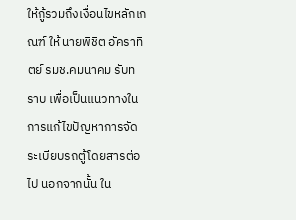ให้กู้รวมถึงเงื่อนไขหลักเกณฑ์ ให้ นายพิชิต อัคราทิตย์ รมช.คมนาคม รับทราบ เพื่อเป็นแนวทางในการแก้ไขปัญหาการจัดระเบียบรถตู้โดยสารต่อไป นอกจากนั้น ใน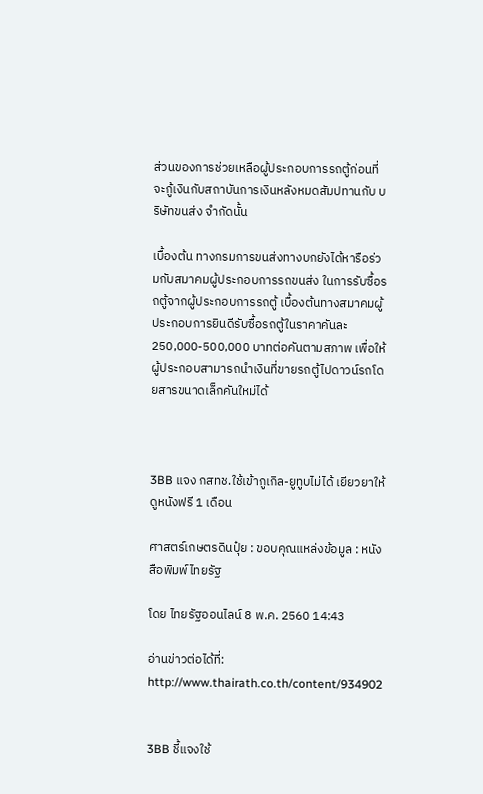ส่วนของการช่วยเหลือผู้ประกอบการรถตู้ก่อนที่จะกู้เงินกับสถาบันการเงินหลังหมดสัมปทานกับ บริษัทขนส่ง จำกัดนั้น

เบื้องต้น ทางกรมการขนส่งทางบกยังได้หารือร่วมกับสมาคมผู้ประกอบการรถขนส่ง ในการรับซื้อรถตู้จากผู้ประกอบการรถตู้ เบื้องต้นทางสมาคมผู้ประกอบการยินดีรับซื้อรถตู้ในราคาคันละ 250,000-500,000 บาทต่อคันตามสภาพ เพื่อให้ผู้ประกอบสามารถนำเงินที่ขายรถตู้ไปดาวน์รถโดยสารขนาดเล็กคันใหม่ได้



3BB แจง กสทช.ใช้เข้ากูเกิล-ยูทูบไม่ได้ เยียวยาให้ดูหนังฟรี 1 เดือน

ศาสตร์เกษตรดินปุ๋ย : ขอบคุณแหล่งข้อมูล : หนังสือพิมพ์ไทยรัฐ

โดย ไทยรัฐออนไลน์ 8 พ.ค. 2560 14:43

อ่านข่าวต่อได้ที่: http://www.thairath.co.th/content/934902


3BB ชี้แจงใช้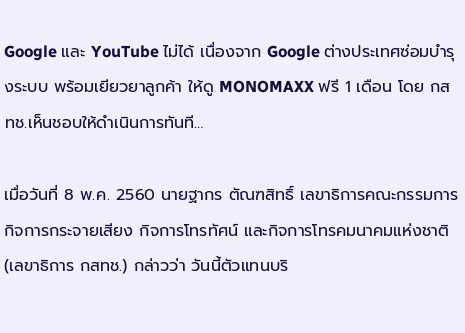Google และ YouTube ไม่ได้ เนื่องจาก Google ต่างประเทศซ่อมบำรุงระบบ พร้อมเยียวยาลูกค้า ให้ดู MONOMAXX ฟรี 1 เดือน โดย กสทช.เห็นชอบให้ดำเนินการทันที…

เมื่อวันที่ 8 พ.ค. 2560 นายฐากร ตัณฑสิทธิ์ เลขาธิการคณะกรรมการกิจการกระจายเสียง กิจการโทรทัศน์ และกิจการโทรคมนาคมแห่งชาติ (เลขาธิการ กสทช.) กล่าวว่า วันนี้ตัวแทนบริ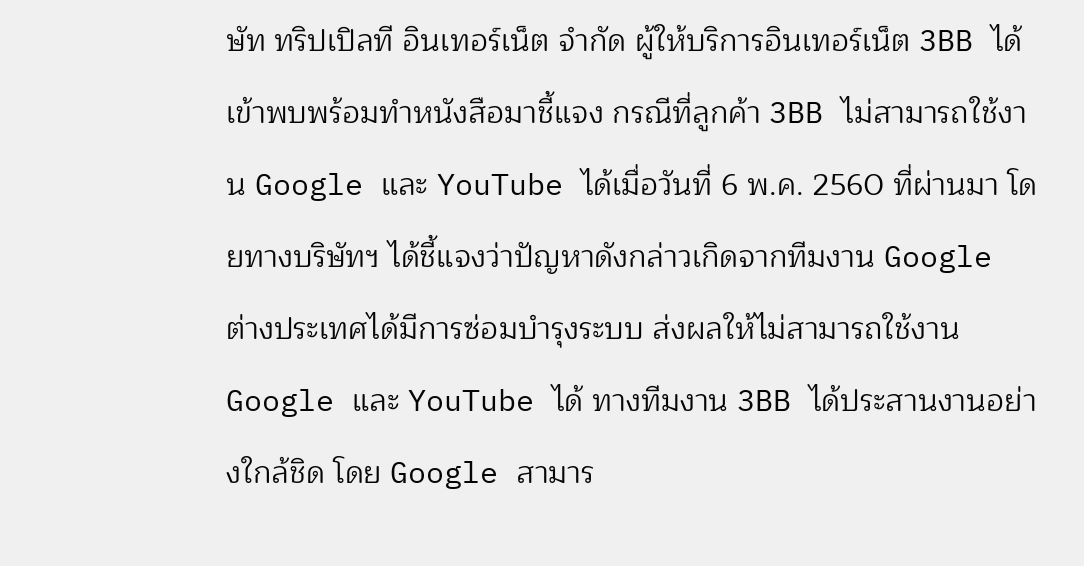ษัท ทริปเปิลที อินเทอร์เน็ต จำกัด ผู้ให้บริการอินเทอร์เน็ต 3BB ได้เข้าพบพร้อมทำหนังสือมาชี้แจง กรณีที่ลูกค้า 3BB ไม่สามารถใช้งาน Google และ YouTube ได้เมื่อวันที่ 6 พ.ค. 2560 ที่ผ่านมา โดยทางบริษัทฯ ได้ชี้แจงว่าปัญหาดังกล่าวเกิดจากทีมงาน Google ต่างประเทศได้มีการซ่อมบำรุงระบบ ส่งผลให้ไม่สามารถใช้งาน Google และ YouTube ได้ ทางทีมงาน 3BB ได้ประสานงานอย่างใกล้ชิด โดย Google สามาร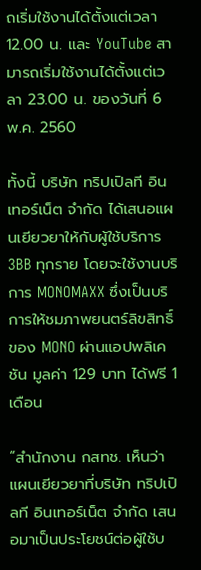ถเริ่มใช้งานได้ตั้งแต่เวลา 12.00 น. และ YouTube สามารถเริ่มใช้งานได้ตั้งแต่เวลา 23.00 น. ของวันที่ 6 พ.ค. 2560

ทั้งนี้ บริษัท ทริปเปิลที อินเทอร์เน็ต จำกัด ได้เสนอแผนเยียวยาให้กับผู้ใช้บริการ 3BB ทุกราย โดยจะใช้งานบริการ MONOMAXX ซึ่งเป็นบริการให้ชมภาพยนตร์ลิขสิทธิ์ของ MONO ผ่านแอปพลิเคชัน มูลค่า 129 บาท ได้ฟรี 1 เดือน

“สำนักงาน กสทช. เห็นว่าแผนเยียวยาที่บริษัท ทริปเปิลที อินเทอร์เน็ต จำกัด เสนอมาเป็นประโยชน์ต่อผู้ใช้บ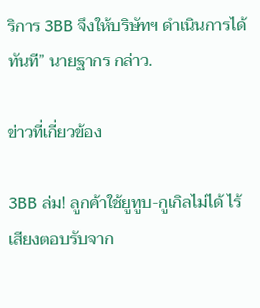ริการ 3BB จึงให้บริษัทฯ ดำเนินการได้ทันที” นายฐากร กล่าว.

ข่าวที่เกี่ยวข้อง

3BB ล่ม! ลูกค้าใช้ยูทูบ-กูเกิลไม่ได้ ไร้เสียงตอบรับจาก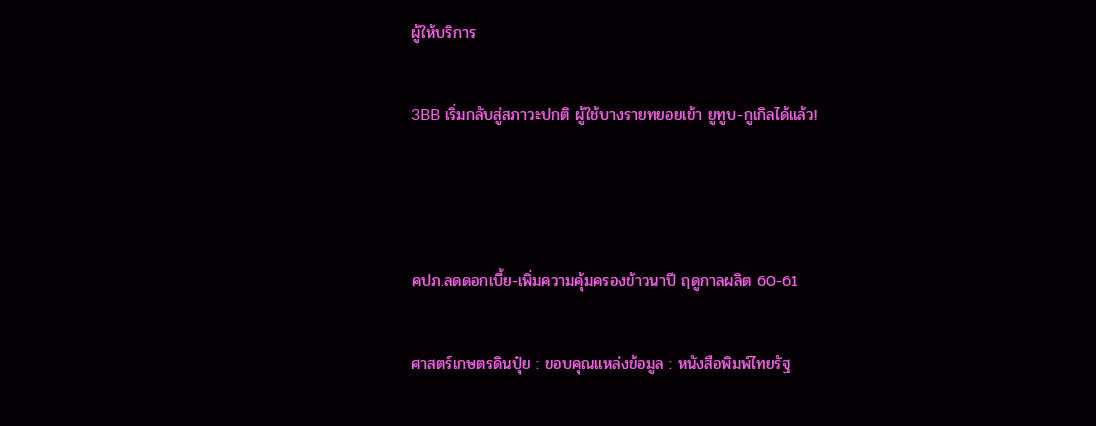ผู้ให้บริการ

3BB เริ่มกลับสู่สภาวะปกติ ผู้ใช้บางรายทยอยเข้า ยูทูบ-กูเกิลได้แล้ว!



คปภ.ลดดอกเบี้ย-เพิ่มความคุ้มครองข้าวนาปี ฤดูกาลผลิต 60-61

ศาสตร์เกษตรดินปุ๋ย : ขอบคุณแหล่งข้อมูล : หนังสือพิมพ์ไทยรัฐ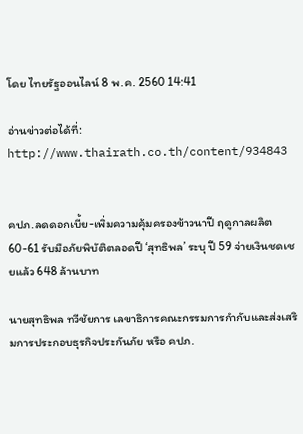โดย ไทยรัฐออนไลน์ 8 พ.ค. 2560 14:41

อ่านข่าวต่อได้ที่: http://www.thairath.co.th/content/934843


คปภ.ลดดอกเบี้ย-เพิ่มความคุ้มครองข้าวนาปี ฤดูกาลผลิต 60-61 รับมือภัยพิบัติตลอดปี ‘สุทธิพล’ ระบุ ปี 59 จ่ายเงินชดเชยแล้ว 648 ล้านบาท

นายสุทธิพล ทวีชัยการ เลขาธิการคณะกรรมการกำกับและส่งเสริมการประกอบธุรกิจประกันภัย หรือ คปภ.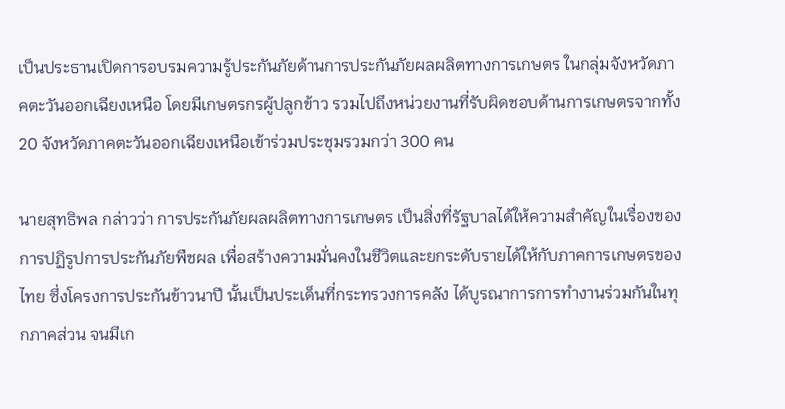เป็นประธานเปิดการอบรมความรู้ประกันภัยด้านการประกันภัยผลผลิตทางการเกษตร ในกลุ่มจังหวัดภาคตะวันออกเฉียงเหนือ โดยมีเกษตรกรผู้ปลูกข้าว รวมไปถึงหน่วยงานที่รับผิดชอบด้านการเกษตรจากทั้ง 20 จังหวัดภาคตะวันออกเฉียงเหนือเข้าร่วมประชุมรวมกว่า 300 คน

นายสุทธิพล กล่าวว่า การประกันภัยผลผลิตทางการเกษตร เป็นสิ่งที่รัฐบาลได้ให้ความสำคัญในเรื่องของการปฏิรูปการประกันภัยพืชผล เพื่อสร้างความมั่นคงในชีวิตและยกระดับรายได้ให้กับภาคการเกษตรของไทย ซึ่งโครงการประกันข้าวนาปี นั้นเป็นประเด็นที่กระทรวงการคลัง ได้บูรณาการการทำงานร่วมกันในทุกภาคส่วน จนมีเก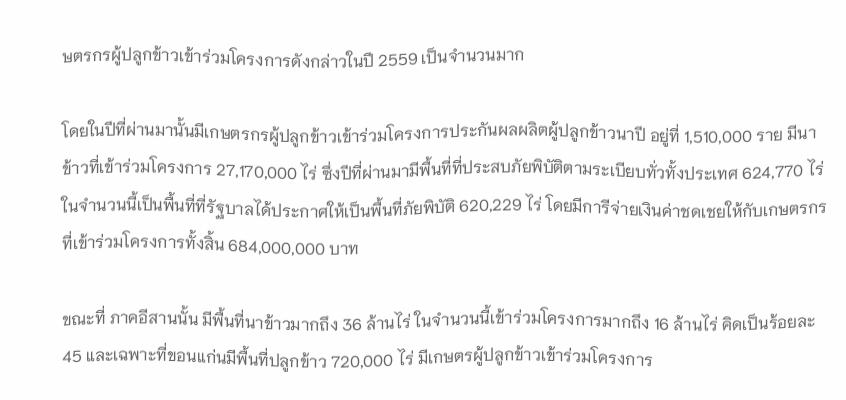ษตรกรผู้ปลูกข้าวเข้าร่วมโครงการดังกล่าวในปี 2559 เป็นจำนวนมาก

โดยในปีที่ผ่านมานั้นมีเกษตรกรผู้ปลูกข้าวเข้าร่วมโครงการประกันผลผลิตผู้ปลูกข้าวนาปี อยู่ที่ 1,510,000 ราย มีนาข้าวที่เข้าร่วมโครงการ 27,170,000 ไร่ ซึ่งปีที่ผ่านมามีพื้นที่ที่ประสบภัยพิบัติตามระเบียบทั่วทั้งประเทศ 624,770 ไร่ ในจำนวนนี้เป็นพื้นที่ที่รัฐบาลได้ประกาศให้เป็นพื้นที่ภัยพิบัติ 620,229 ไร่ โดยมีการีจ่ายเงินค่าชดเชยให้กับเกษตรกรที่เข้าร่วมโครงการทั้งสิ้น 684,000,000 บาท

ขณะที่ ภาคอีสานนั้น มีพื้นที่นาข้าวมากถึง 36 ล้านไร่ ในจำนวนนี้เข้าร่วมโครงการมากถึง 16 ล้านไร่ คิดเป็นร้อยละ 45 และเฉพาะที่ขอนแก่นมีพื้นที่ปลูกข้าว 720,000 ไร่ มีเกษตรผู้ปลูกข้าวเข้าร่วมโครงการ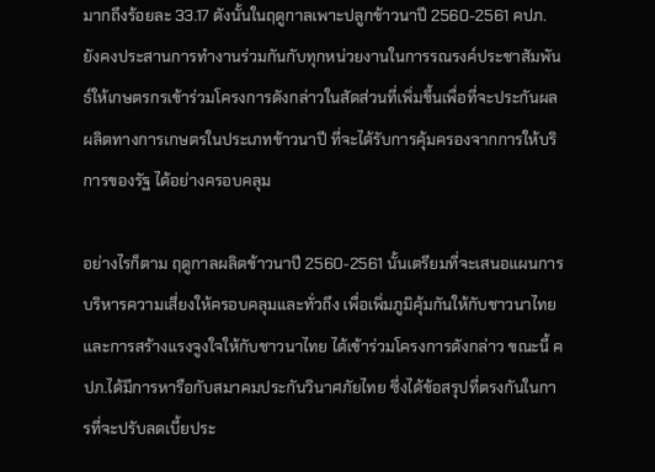มากถึงร้อยละ 33.17 ดังนั้นในฤดูกาลเพาะปลูกข้าวนาปี 2560-2561 คปภ. ยังคงประสานการทำงานร่วมกันกับทุกหน่วยงานในการรณรงค์ประชาสัมพันธ์ให้เกษตรกรเข้าร่วมโครงการดังกล่าวในสัดส่วนที่เพิ่มขึ้นเพื่อที่จะประกันผลผลิตทางการเกษตรในประเภทข้าวนาปี ที่จะได้รับการคุ้มครองจากการให้บริการของรัฐ ได้อย่างครอบคลุม

อย่างไรก็ตาม ฤดูกาลผลิตข้าวนาปี 2560-2561 นั้นเตรียมที่จะเสนอแผนการบริหารความเสี่ยงให้ครอบคลุมและทั่วถึง เพื่อเพิ่มภูมิคุ้มกันให้กับชาวนาไทยและการสร้างแรงจูงใจให้กับชาวนาไทย ได้เข้าร่วมโครงการดังกล่าว ขณะนี้ คปภ.ได้มีการหารือกับสมาคมประกันวินาศภัยไทย ซึ่งได้ข้อสรุปที่ตรงกันในการที่จะปรับลดเบี้ยประ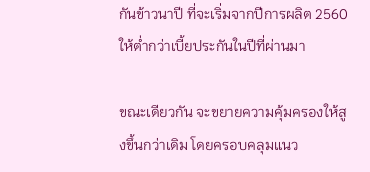กันข้าวนาปี ที่จะเริ่มจากปีการผลิต 2560 ให้ต่ำกว่าเบี้ยประกันในปีที่ผ่านมา

ขณะเดียวกัน จะขยายความคุ้มครองให้สูงขึ้นกว่าเดิม โดยครอบคลุมแนว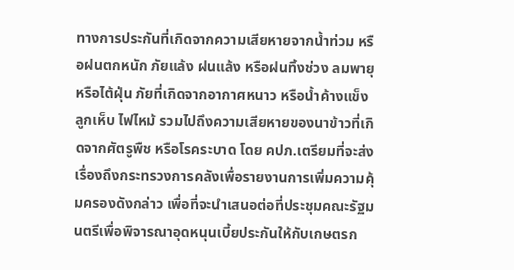ทางการประกันที่เกิดจากความเสียหายจากน้ำท่วม หรือฝนตกหนัก ภัยแล้ง ฝนแล้ง หรือฝนทิ้งช่วง ลมพายุหรือไต้ฝุ่น ภัยที่เกิดจากอากาศหนาว หรือน้ำค้างแข็ง ลูกเห็บ ไฟไหม้ รวมไปถึงความเสียหายของนาข้าวที่เกิดจากศัตรูพืช หรือโรคระบาด โดย คปภ.เตรียมที่จะส่งเรื่องถึงกระทรวงการคลังเพื่อรายงานการเพิ่มความคุ้มครองดังกล่าว เพื่อที่จะนำเสนอต่อที่ประชุมคณะรัฐมนตรีเพื่อพิจารณาอุดหนุนเบี้ยประกันให้กับเกษตรก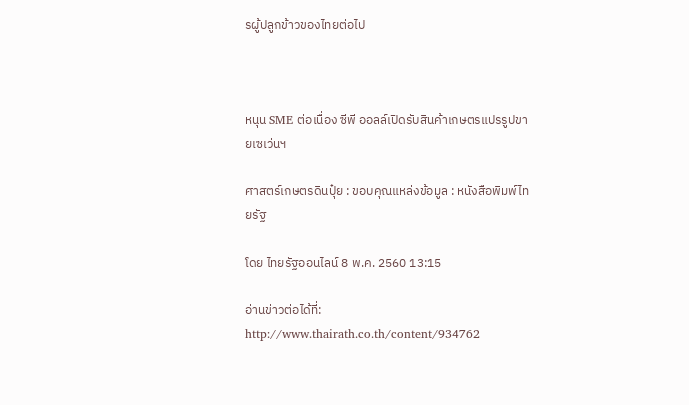รผู้ปลูกข้าวของไทยต่อไป



หนุน SME ต่อเนื่อง ซีพี ออลล์เปิดรับสินค้าเกษตรแปรรูปขายเซเว่นฯ

ศาสตร์เกษตรดินปุ๋ย : ขอบคุณแหล่งข้อมูล : หนังสือพิมพ์ไทยรัฐ

โดย ไทยรัฐออนไลน์ 8 พ.ค. 2560 13:15

อ่านข่าวต่อได้ที่: http://www.thairath.co.th/content/934762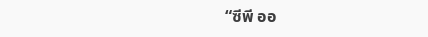“ซีพี ออ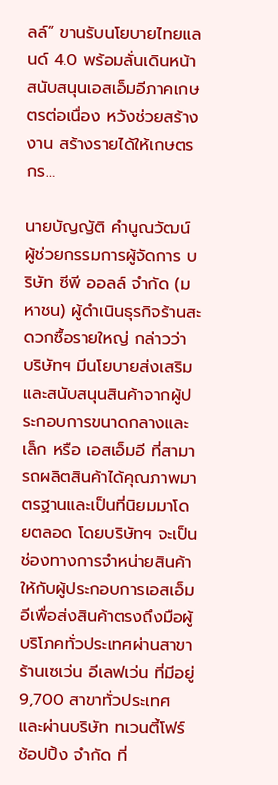ลล์” ขานรับนโยบายไทยแลนด์ 4.0 พร้อมลั่นเดินหน้าสนับสนุนเอสเอ็มอีภาคเกษตรต่อเนื่อง หวังช่วยสร้างงาน สร้างรายได้ให้เกษตรกร…

นายบัญญัติ คำนูณวัฒน์ ผู้ช่วยกรรมการผู้จัดการ บริษัท ซีพี ออลล์ จำกัด (มหาชน) ผู้ดำเนินธุรกิจร้านสะดวกซื้อรายใหญ่ กล่าวว่า บริษัทฯ มีนโยบายส่งเสริมและสนับสนุนสินค้าจากผู้ประกอบการขนาดกลางและเล็ก หรือ เอสเอ็มอี ที่สามารถผลิตสินค้าได้คุณภาพมาตรฐานและเป็นที่นิยมมาโดยตลอด โดยบริษัทฯ จะเป็นช่องทางการจำหน่ายสินค้าให้กับผู้ประกอบการเอสเอ็มอีเพื่อส่งสินค้าตรงถึงมือผู้บริโภคทั่วประเทศผ่านสาขาร้านเซเว่น อีเลฟเว่น ที่มีอยู่ 9,700 สาขาทั่วประเทศ และผ่านบริษัท ทเวนตี้โฟร์ ช้อปปิ้ง จำกัด ที่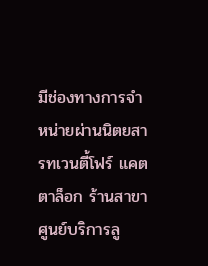มีช่องทางการจำหน่ายผ่านนิตยสารทเวนตี้โฟร์ แคตตาล็อก ร้านสาขา ศูนย์บริการลู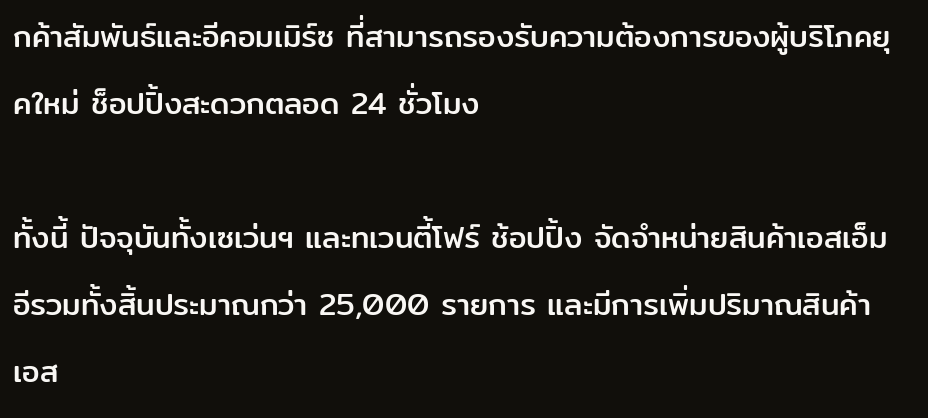กค้าสัมพันธ์และอีคอมเมิร์ซ ที่สามารถรองรับความต้องการของผู้บริโภคยุคใหม่ ช็อปปิ้งสะดวกตลอด 24 ชั่วโมง

ทั้งนี้ ปัจจุบันทั้งเซเว่นฯ และทเวนตี้โฟร์ ช้อปปิ้ง จัดจำหน่ายสินค้าเอสเอ็มอีรวมทั้งสิ้นประมาณกว่า 25,000 รายการ และมีการเพิ่มปริมาณสินค้าเอส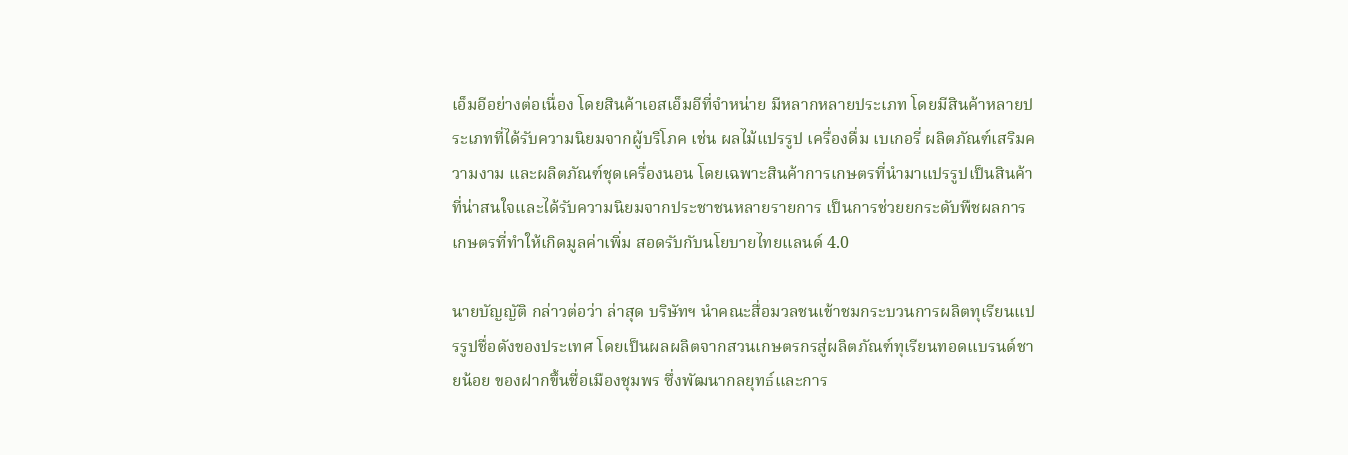เอ็มอีอย่างต่อเนื่อง โดยสินค้าเอสเอ็มอีที่จำหน่าย มีหลากหลายประเภท โดยมีสินค้าหลายประเภทที่ได้รับความนิยมจากผู้บริโภค เช่น ผลไม้แปรรูป เครื่องดื่ม เบเกอรี่ ผลิตภัณฑ์เสริมความงาม และผลิตภัณฑ์ชุดเครื่องนอน โดยเฉพาะสินค้าการเกษตรที่นำมาแปรรูปเป็นสินค้าที่น่าสนใจและได้รับความนิยมจากประชาชนหลายรายการ เป็นการช่วยยกระดับพืชผลการเกษตรที่ทำให้เกิดมูลค่าเพิ่ม สอดรับกับนโยบายไทยแลนด์ 4.0

นายบัญญัติ กล่าวต่อว่า ล่าสุด บริษัทฯ นำคณะสื่อมวลชนเข้าชมกระบวนการผลิตทุเรียนแปรรูปชื่อดังของประเทศ โดยเป็นผลผลิตจากสวนเกษตรกรสู่ผลิตภัณฑ์ทุเรียนทอดแบรนด์ชายน้อย ของฝากขึ้นชื่อเมืองชุมพร ซึ่งพัฒนากลยุทธ์และการ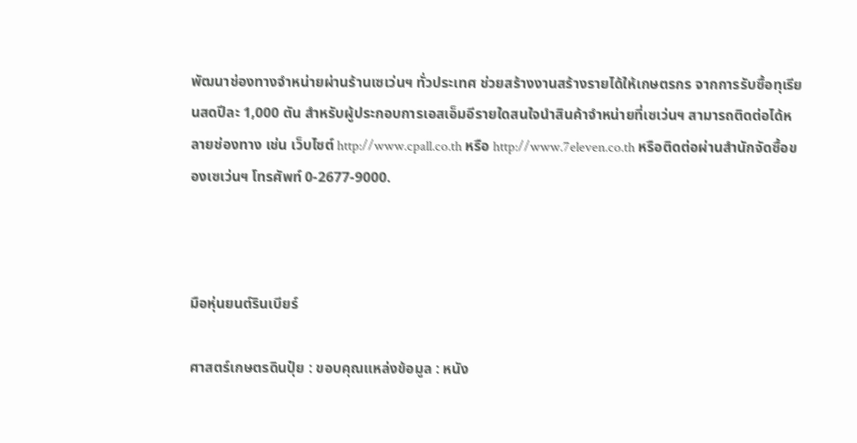พัฒนาช่องทางจำหน่ายผ่านร้านเซเว่นฯ ทั่วประเทศ ช่วยสร้างงานสร้างรายได้ให้เกษตรกร จากการรับซื้อทุเรียนสดปีละ 1,000 ตัน สำหรับผู้ประกอบการเอสเอ็มอีรายใดสนใจนำสินค้าจำหน่ายที่เซเว่นฯ สามารถติดต่อได้หลายช่องทาง เช่น เว็บไซต์ http://www.cpall.co.th หรือ http://www.7eleven.co.th หรือติดต่อผ่านสำนักจัดซื้อของเซเว่นฯ โทรศัพท์ 0-2677-9000.



มือหุ่นยนต์รินเบียร์

ศาสตร์เกษตรดินปุ๋ย : ขอบคุณแหล่งข้อมูล : หนัง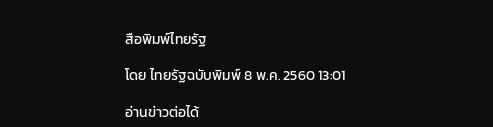สือพิมพ์ไทยรัฐ

โดย ไทยรัฐฉบับพิมพ์ 8 พ.ค. 2560 13:01

อ่านข่าวต่อได้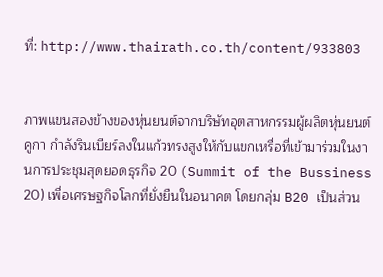ที่: http://www.thairath.co.th/content/933803


ภาพแขนสองข้างของหุ่นยนต์จากบริษัทอุตสาหกรรมผู้ผลิตหุ่นยนต์คูกา กำลังรินเบียร์ลงในแก้วทรงสูงให้กับแขกเหรื่อที่เข้ามาร่วมในงานการประชุมสุดยอดธุรกิจ 20 (Summit of the Bussiness 20) เพื่อเศรษฐกิจโลกที่ยั่งยืนในอนาคต โดยกลุ่ม B20 เป็นส่วน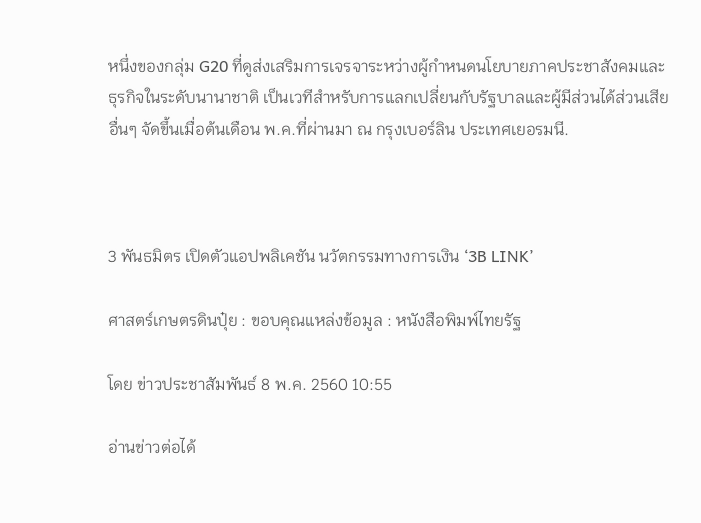หนึ่งของกลุ่ม G20 ที่ดูส่งเสริมการเจรจาระหว่างผู้กำหนดนโยบายภาคประชาสังคมและธุรกิจในระดับนานาชาติ เป็นเวทีสำหรับการแลกเปลี่ยนกับรัฐบาลและผู้มีส่วนได้ส่วนเสียอื่นๆ จัดขึ้นเมื่อต้นเดือน พ.ค.ที่ผ่านมา ณ กรุงเบอร์ลิน ประเทศเยอรมนี.



3 พันธมิตร เปิดตัวแอปพลิเคชัน นวัตกรรมทางการเงิน ‘3B LINK’

ศาสตร์เกษตรดินปุ๋ย : ขอบคุณแหล่งข้อมูล : หนังสือพิมพ์ไทยรัฐ

โดย ข่าวประชาสัมพันธ์ 8 พ.ค. 2560 10:55

อ่านข่าวต่อได้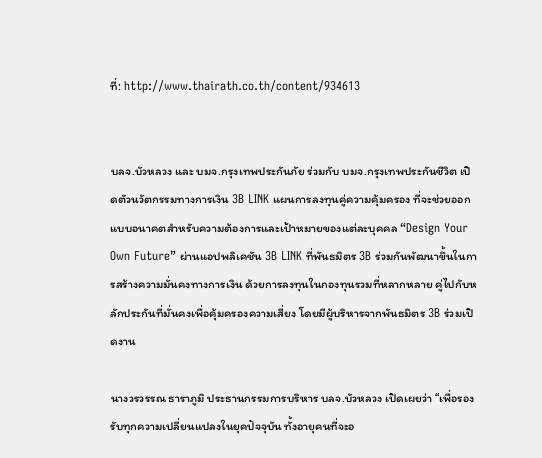ที่: http://www.thairath.co.th/content/934613


บลจ.บัวหลวง และ บมจ.กรุงเทพประกันภัย ร่วมกับ บมจ.กรุงเทพประกันชีวิต เปิดตัวนวัตกรรมทางการเงิน 3B LINK แผนการลงทุนคู่ความคุ้มครอง ที่จะช่วยออกแบบอนาคตสำหรับความต้องการและเป้าหมายของแต่ละบุคคล “Design Your Own Future” ผ่านแอปพลิเคชัน 3B LINK ที่พันธมิตร 3B ร่วมกันพัฒนาขึ้นในการสร้างความมั่นคงทางการเงิน ด้วยการลงทุนในกองทุนรวมที่หลากหลาย คู่ไปกับหลักประกันที่มั่นคงเพื่อคุ้มครองความเสี่ยง โดยมีผู้บริหารจากพันธมิตร 3B ร่วมเปิดงาน

นางวรวรรณ ธาราภูมิ ประธานกรรมการบริหาร บลจ.บัวหลวง เปิดเผยว่า “เพื่อรองรับทุกความเปลี่ยนแปลงในยุคปัจจุบัน ทั้งอายุคนที่จะอ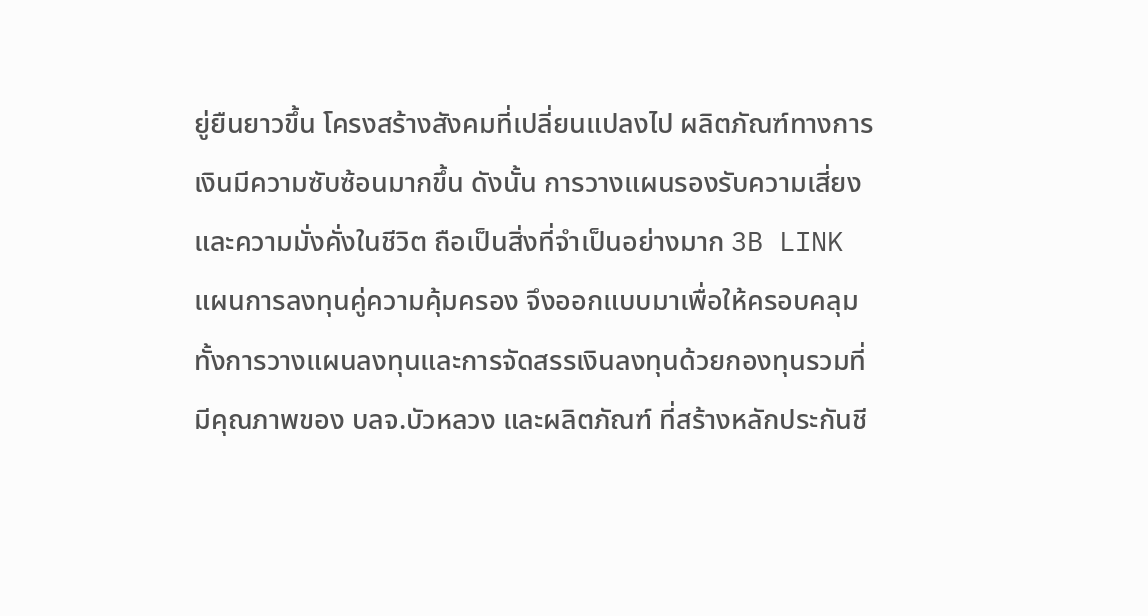ยู่ยืนยาวขึ้น โครงสร้างสังคมที่เปลี่ยนแปลงไป ผลิตภัณฑ์ทางการเงินมีความซับซ้อนมากขึ้น ดังนั้น การวางแผนรองรับความเสี่ยงและความมั่งคั่งในชีวิต ถือเป็นสิ่งที่จำเป็นอย่างมาก 3B LINK แผนการลงทุนคู่ความคุ้มครอง จึงออกแบบมาเพื่อให้ครอบคลุม ทั้งการวางแผนลงทุนและการจัดสรรเงินลงทุนด้วยกองทุนรวมที่มีคุณภาพของ บลจ.บัวหลวง และผลิตภัณฑ์ ที่สร้างหลักประกันชี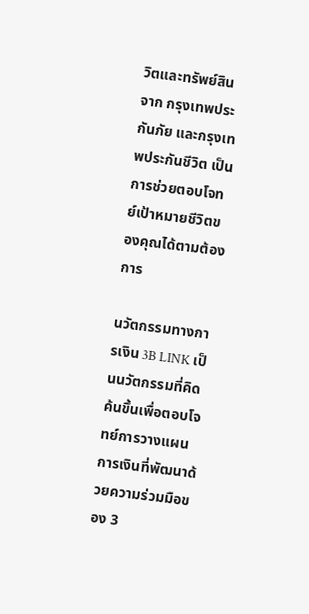วิตและทรัพย์สินจาก กรุงเทพประกันภัย และกรุงเทพประกันชีวิต เป็นการช่วยตอบโจทย์เป้าหมายชีวิตของคุณได้ตามต้องการ

นวัตกรรมทางการเงิน 3B LINK เป็นนวัตกรรมที่คิดค้นขึ้นเพื่อตอบโจทย์การวางแผนการเงินที่พัฒนาด้วยความร่วมมือของ 3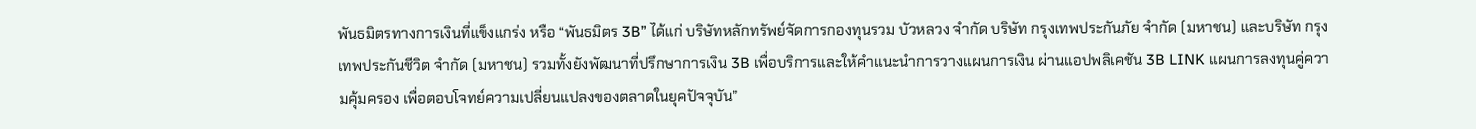พันธมิตรทางการเงินที่แข็งแกร่ง หรือ “พันธมิตร 3B” ได้แก่ บริษัทหลักทรัพย์จัดการกองทุนรวม บัวหลวง จำกัด บริษัท กรุงเทพประกันภัย จำกัด (มหาชน) และบริษัท กรุงเทพประกันชีวิต จำกัด (มหาชน) รวมทั้งยังพัฒนาที่ปรึกษาการเงิน 3B เพื่อบริการและให้คำแนะนำการวางแผนการเงิน ผ่านแอปพลิเคชัน 3B LINK แผนการลงทุนคู่ความคุ้มครอง เพื่อตอบโจทย์ความเปลี่ยนแปลงของตลาดในยุคปัจจุบัน”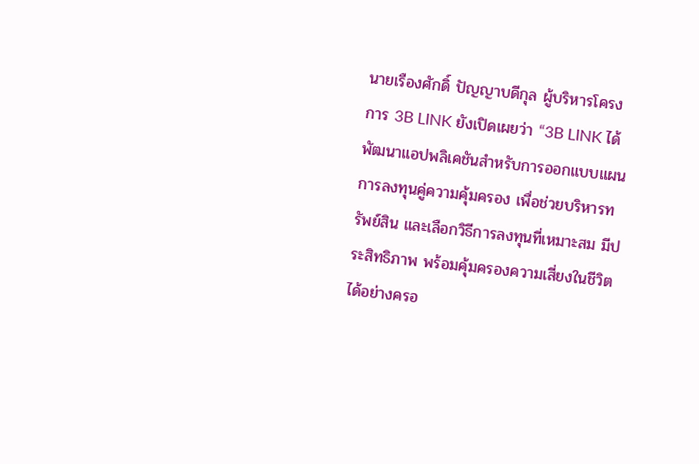นายเรืองศักดิ์ ปัญญาบดีกุล ผู้บริหารโครงการ 3B LINK ยังเปิดเผยว่า “3B LINK ได้พัฒนาแอปพลิเคชันสำหรับการออกแบบแผนการลงทุนคู่ความคุ้มครอง เพื่อช่วยบริหารทรัพย์สิน และเลือกวิธีการลงทุนที่เหมาะสม มีประสิทธิภาพ พร้อมคุ้มครองความเสี่ยงในชีวิตได้อย่างครอ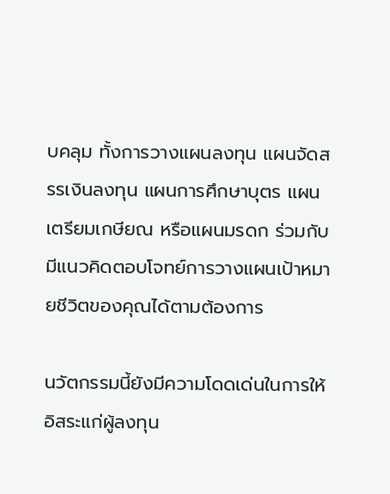บคลุม ทั้งการวางแผนลงทุน แผนจัดสรรเงินลงทุน แผนการศึกษาบุตร แผนเตรียมเกษียณ หรือแผนมรดก ร่วมกับมีแนวคิดตอบโจทย์การวางแผนเป้าหมายชีวิตของคุณได้ตามต้องการ

นวัตกรรมนี้ยังมีความโดดเด่นในการให้อิสระแก่ผู้ลงทุน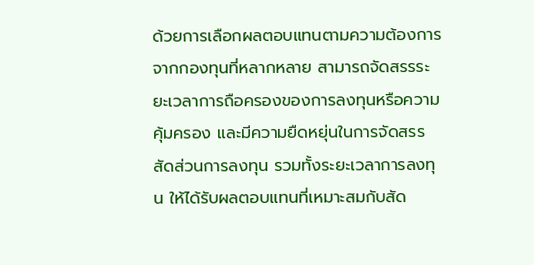ด้วยการเลือกผลตอบแทนตามความต้องการจากกองทุนที่หลากหลาย สามารถจัดสรรระยะเวลาการถือครองของการลงทุนหรือความคุ้มครอง และมีความยืดหยุ่นในการจัดสรรสัดส่วนการลงทุน รวมทั้งระยะเวลาการลงทุน ให้ได้รับผลตอบแทนที่เหมาะสมกับสัด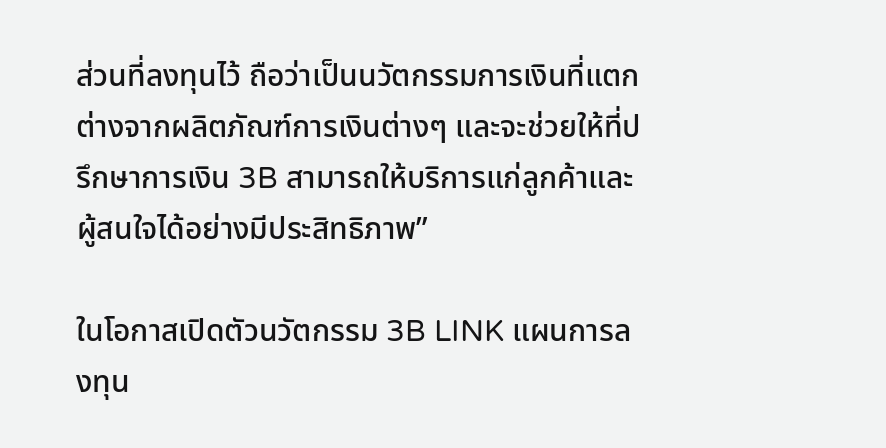ส่วนที่ลงทุนไว้ ถือว่าเป็นนวัตกรรมการเงินที่แตกต่างจากผลิตภัณฑ์การเงินต่างๆ และจะช่วยให้ที่ปรึกษาการเงิน 3B สามารถให้บริการแก่ลูกค้าและผู้สนใจได้อย่างมีประสิทธิภาพ”

ในโอกาสเปิดตัวนวัตกรรม 3B LINK แผนการลงทุน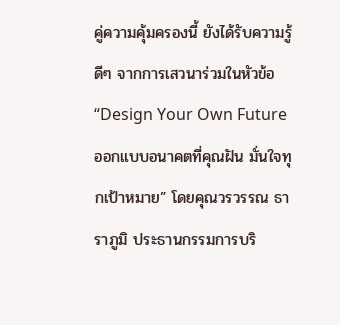คู่ความคุ้มครองนี้ ยังได้รับความรู้ดีๆ จากการเสวนาร่วมในหัวข้อ “Design Your Own Future ออกแบบอนาคตที่คุณฝัน มั่นใจทุกเป้าหมาย” โดยคุณวรวรรณ ธาราภูมิ ประธานกรรมการบริ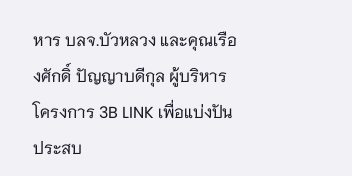หาร บลจ.บัวหลวง และคุณเรืองศักดิ์ ปัญญาบดีกุล ผู้บริหารโครงการ 3B LINK เพื่อแบ่งปันประสบ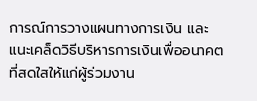การณ์การวางแผนทางการเงิน และแนะเคล็ดวิธีบริหารการเงินเพื่ออนาคตที่สดใสให้แก่ผู้ร่วมงาน